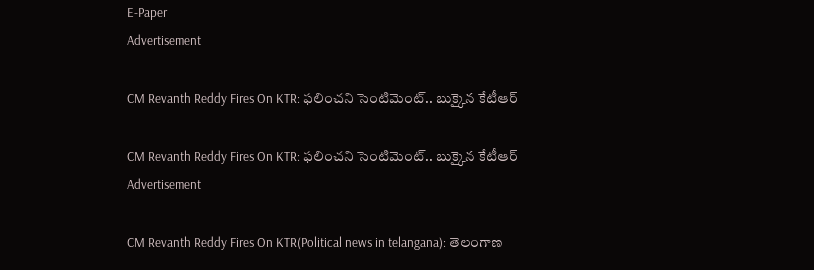E-Paper
Advertisement

CM Revanth Reddy Fires On KTR: ఫలించని సెంటిమెంట్.. బుక్కైన కేటీఆర్

CM Revanth Reddy Fires On KTR: ఫలించని సెంటిమెంట్.. బుక్కైన కేటీఆర్
Advertisement

CM Revanth Reddy Fires On KTR(Political news in telangana): తెలంగాణ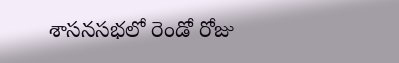శాసనసభలో రెండో రోజు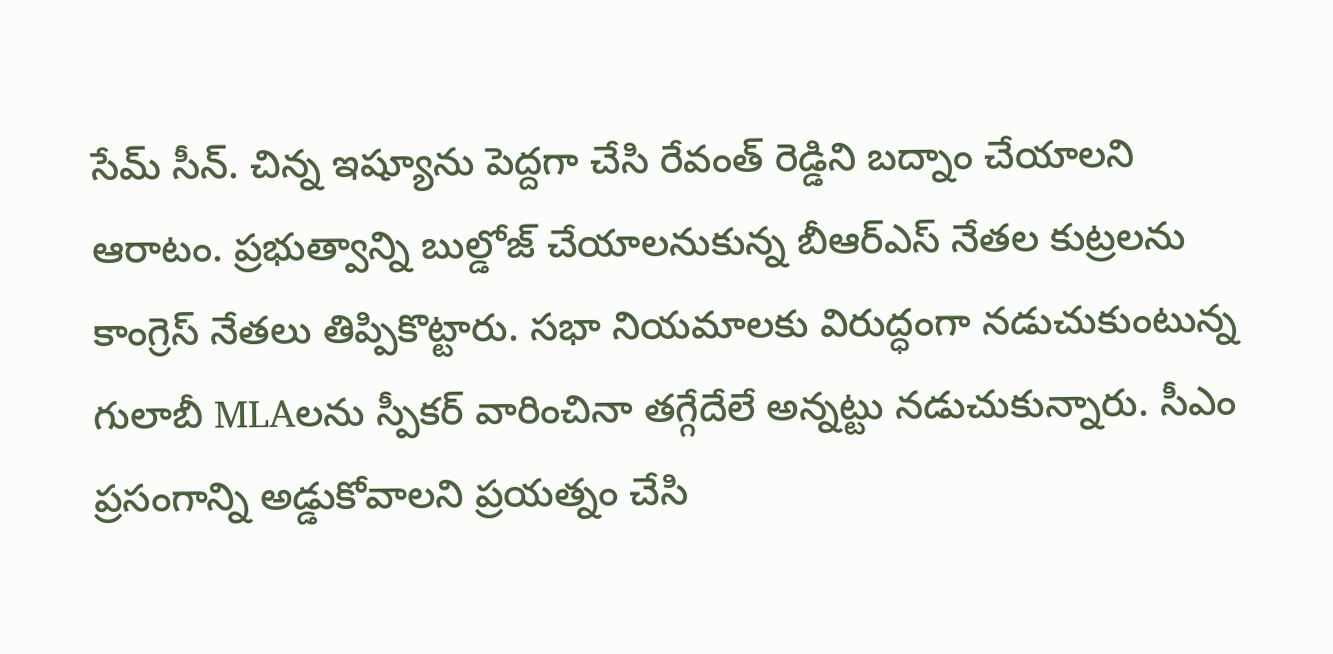సేమ్ సీన్. చిన్న ఇష్యూను పెద్దగా చేసి రేవంత్ రెడ్డిని బద్నాం చేయాలని ఆరాటం. ప్రభుత్వాన్ని బుల్డోజ్ చేయాలనుకున్న బీఆర్ఎస్ నేతల కుట్రలను కాంగ్రెస్ నేతలు తిప్పికొట్టారు. సభా నియమాలకు విరుద్ధంగా నడుచుకుంటున్న గులాబీ MLAలను స్పీకర్ వారించినా తగ్గేదేలే అన్నట్టు నడుచుకున్నారు. సీఎం ప్రసంగాన్ని అడ్డుకోవాలని ప్రయత్నం చేసి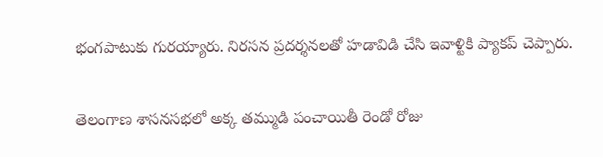భంగపాటుకు గురయ్యారు. నిరసన ప్రదర్శనలతో హడావిడి చేసి ఇవాళ్టికి ప్యాకప్ చెప్పారు.

తెలంగాణ శాసనసభలో అక్క తమ్ముడి పంచాయితీ రెండో రోజు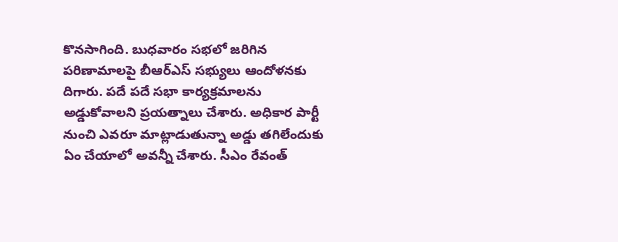కొనసాగింది. బుధవారం సభలో జరిగిన పరిణామాలపై బీఆర్ఎస్ సభ్యులు ఆందోళనకు దిగారు. పదే పదే సభా కార్యక్రమాలను అడ్డుకోవాలని ప్రయత్నాలు చేశారు. అధికార పార్టీ నుంచి ఎవరూ మాట్లాడుతున్నా అడ్డు తగిలేందుకు ఏం చేయాలో అవన్నీ చేశారు. సీఎం రేవంత్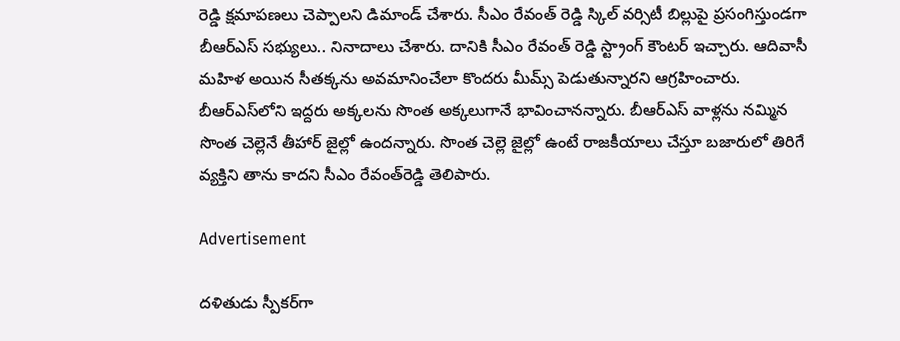రెడ్డి క్షమాపణలు చెప్పాలని డిమాండ్ చేశారు. సీఎం రేవంత్ రెడ్డి స్కిల్ వర్సిటీ బిల్లుపై ప్రసంగిస్తుండగా బీఆర్ఎస్ సభ్యులు.. నినాదాలు చేశారు. దానికి సీఎం రేవంత్ రెడ్డి స్ట్రాంగ్ కౌంటర్ ఇచ్చారు. ఆదివాసీ మహిళ అయిన సీతక్కను అవమానించేలా కొందరు మీమ్స్ పెడుతున్నారని ఆగ్రహించారు. బీఆర్ఎస్‌లోని ఇద్దరు అక్కలను సొంత అక్కలుగానే భావించానన్నారు. బీఆర్ఎస్ వాళ్లను నమ్మిన సొంత చెల్లెనే తీహార్ జైల్లో ఉందన్నారు. సొంత చెల్లె జైల్లో ఉంటే రాజకీయాలు చేస్తూ బజారులో తిరిగే వ్యక్తిని తాను కాదని సీఎం రేవంత్‌రెడ్డి తెలిపారు.

Advertisement

దళితుడు స్పీకర్‌గా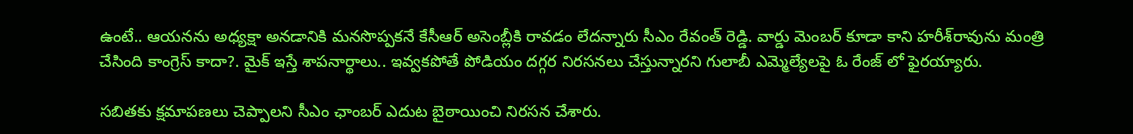ఉంటే.. ఆయనను అధ్యక్షా అనడానికి మనసొప్పకనే కేసీఆర్ అసెంబ్లీకి రావడం లేదన్నారు సీఎం రేవంత్ రెడ్డి. వార్డు మెంబర్‌ కూడా కాని హరీశ్‌రావును మంత్రి చేసింది కాంగ్రెస్ కాదా?. మైక్ ఇస్తే శాపనార్థాలు.. ఇవ్వకపోతే పోడియం దగ్గర నిరసనలు చేస్తున్నారని గులాబీ ఎమ్మెల్యేలపై ఓ రేంజ్ లో ఫైరయ్యారు.

సబితకు క్షమాపణలు చెప్పాలని సీఎం ఛాంబర్ ఎదుట బైఠాయించి నిరసన చేశారు.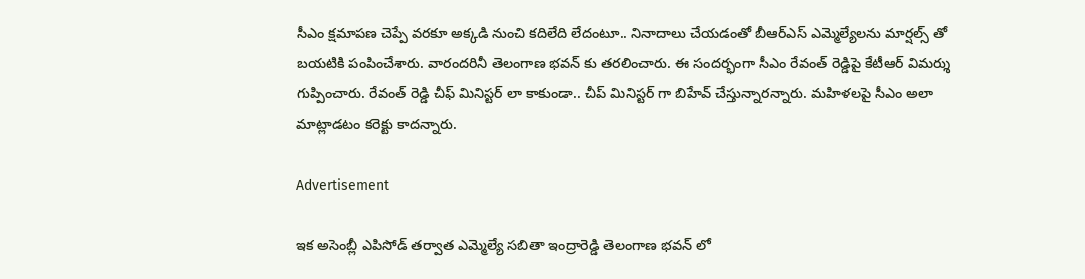సీఎం క్షమాపణ చెప్పే వరకూ అక్కడి నుంచి కదిలేది లేదంటూ.. నినాదాలు చేయడంతో బీఆర్ఎస్ ఎమ్మెల్యేలను మార్షల్స్ తో బయటికి పంపించేశారు. వారందరినీ తెలంగాణ భవన్ కు తరలించారు. ఈ సందర్భంగా సీఎం రేవంత్‌ రెడ్డిపై కేటీఆర్‌ విమర్శు గుప్పించారు. రేవంత్‌ రెడ్డి చీఫ్‌ మినిస్టర్‌ లా కాకుండా.. చీప్‌ మినిస్టర్‌ గా బిహేవ్‌ చేస్తున్నారన్నారు. మహిళలపై సీఎం అలా మాట్లాడటం కరెక్టు కాదన్నారు.

Advertisement

ఇక అసెంబ్లీ ఎపిసోడ్ తర్వాత ఎమ్మెల్యే సబితా ఇంద్రారెడ్డి తెలంగాణ భవన్ లో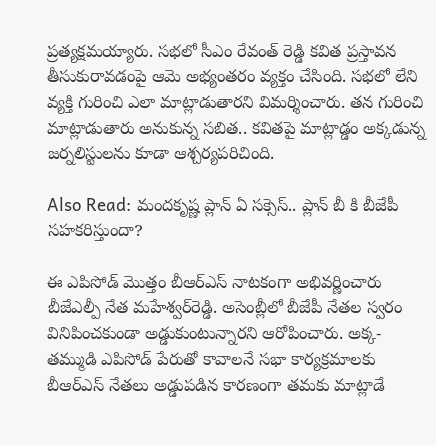ప్రత్యక్షమయ్యారు. సభలో సీఎం రేవంత్ రెడ్డి కవిత ప్రస్తావన తీసుకురావడంపై ఆమె అభ్యంతరం వ్యక్తం చేసింది. సభలో లేని వ్యక్తి గురించి ఎలా మాట్లాడుతారని విమర్శించారు. తన గురించి మాట్లాడుతారు అనుకున్న సబిత.. కవితపై మాట్లాడ్డం అక్కడున్న జర్నలిస్టులను కూడా ఆశ్చర్యపరిచింది.

Also Read: మందకృష్ణ ప్లాన్ ఏ సక్సెస్.. ప్లాన్ బీ కి బీజేపీ సహకరిస్తుందా?

ఈ ఎపిసోడ్ మొత్తం బీఆర్ఎస్ నాటకంగా అభివర్ణించారు బీజేఎల్పీ నేత మహేశ్వర్‌రెడ్డి. అసెంబ్లీలో బీజేపీ నేతల స్వరం వినిపించకుండా అడ్డుకుంటున్నారని ఆరోపించారు. అక్క-తమ్ముడి ఎపిసోడ్ పేరుతో కావాలనే సభా కార్యక్రమాలకు బీఆర్ఎస్ నేతలు అడ్డుపడిన కారణంగా తమకు మాట్లాడే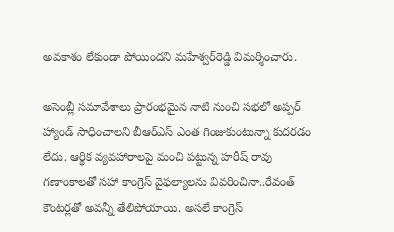అవకాశం లేకుండా పోయిందని మహేశ్వర్‌రెడ్డి విమర్శించారు.

అసెంబ్లీ సమావేశాలు ప్రారంభమైన నాటి నుంచి సభలో అప్పర్ హ్యాండ్ సాధించాలని బీఆర్ఎస్ ఎంత గింజుకుంటున్నా కుదరడం లేదు. ఆర్థిక వ్యవహారాలపై మంచి పట్టున్న హరీష్ రావు గణాంకాలతో సహా కాంగ్రెస్ వైఫల్యాలను వివరించినా..రేవంత్ కౌంటర్లతో అవన్నీ తేలిపోయాయి. అసలే కాంగ్రెస్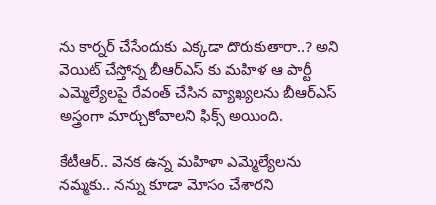ను కార్నర్ చేసేందుకు ఎక్కడా దొరుకుతారా..? అని వెయిట్ చేస్తోన్న బీఆర్ఎస్ కు మహిళ ఆ పార్టీ ఎమ్మెల్యేలపై రేవంత్ చేసిన వ్యాఖ్యలను బీఆర్ఎస్ అస్త్రంగా మార్చుకోవాలని ఫిక్స్ అయింది.

కేటీఆర్.. వెనక ఉన్న మహిళా ఎమ్మెల్యేలను నమ్మకు.. నన్ను కూడా మోసం చేశారని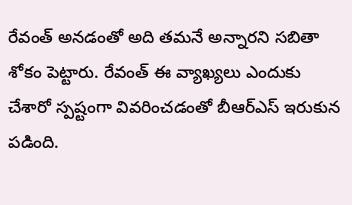రేవంత్ అనడంతో అది తమనే అన్నారని సబితా శోకం పెట్టారు. రేవంత్ ఈ వ్యాఖ్యలు ఎందుకు చేశారో స్పష్టంగా వివరించడంతో బీఆర్ఎస్ ఇరుకున పడింది.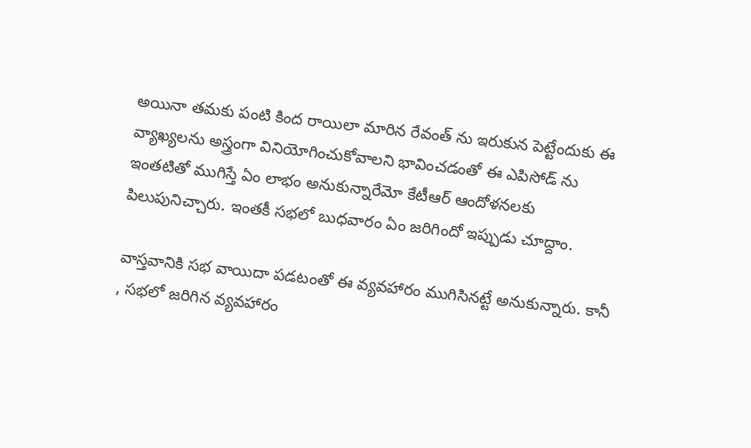అయినా తమకు పంటి కింద రాయిలా మారిన రేవంత్ ను ఇరుకున పెట్టేందుకు ఈ వ్యాఖ్యలను అస్త్రంగా వినియోగించుకోవాలని భావించడంతో ఈ ఎపిసోడ్ ను ఇంతటితో ముగిస్తే ఏం లాభం అనుకున్నారేమో కేటీఆర్ ఆందోళనలకు పిలుపునిచ్చారు. ఇంతకీ సభలో బుధవారం ఏం జరిగిందో ఇప్పుడు చూద్దాం.

వాస్తవానికి సభ వాయిదా పడటంతో ఈ వ్యవహారం ముగిసినట్టే అనుకున్నారు. కానీ , సభలో జరిగిన వ్యవహారం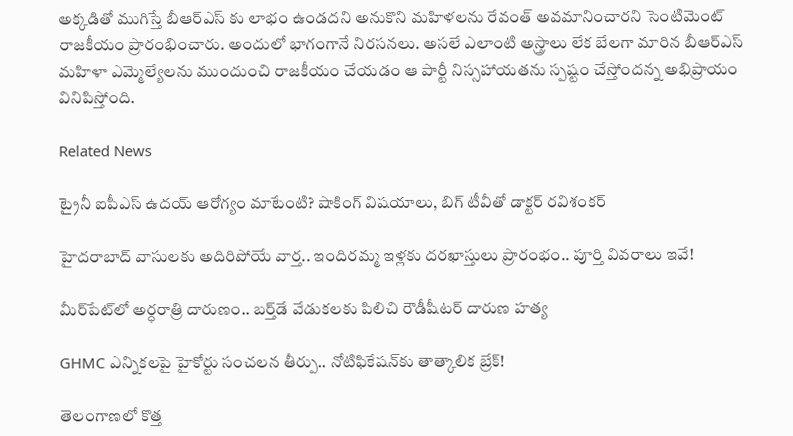అక్కడితో ముగిస్తే బీఆర్ఎస్ కు లాభం ఉండదని అనుకొని మహిళలను రేవంత్ అవమానించారని సెంటిమెంట్ రాజకీయం ప్రారంభించారు. అందులో భాగంగానే నిరసనలు. అసలే ఎలాంటి అస్త్రాలు లేక బేలగా మారిన బీఆర్ఎస్ మహిళా ఎమ్మెల్యేలను ముందుంచి రాజకీయం చేయడం ఆ పార్టీ నిస్సహాయతను స్పష్టం చేస్తోందన్న అభిప్రాయం వినిపిస్తోంది.

Related News

ట్రైనీ ఐపీఎస్ ఉదయ్ ఆరోగ్యం మాటేంటి? షాకింగ్ విషయాలు, బిగ్ టీవీతో డాక్టర్ రవిశంకర్

హైదరాబాద్‌ వాసులకు అదిరిపోయే వార్త.. ఇందిరమ్మ ఇళ్లకు దరఖాస్తులు ప్రారంభం.. పూర్తి వివరాలు ఇవే!

మీర్‌పేట్‌లో అర్ధరాత్రి దారుణం.. బర్త్‌డే వేడుకలకు పిలిచి రౌడీషీటర్ దారుణ హత్య

GHMC ఎన్నికలపై హైకోర్టు సంచలన తీర్పు.. నోటిఫికేషన్‌కు తాత్కాలిక బ్రేక్!

తెలంగాణలో కొత్త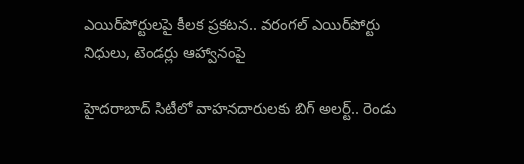ఎయిర్‌పోర్టులపై కీలక ప్రకటన.. వరంగల్ ఎయిర్‌పోర్టు నిధులు, టెండర్లు ఆహ్వానంపై

హైదరాబాద్ సిటీలో వాహనదారులకు బిగ్ అలర్ట్.. రెండు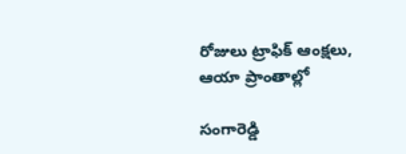రోజులు ట్రాఫిక్ ఆంక్షలు, ఆయా ప్రాంతాల్లో

సంగారెడ్డి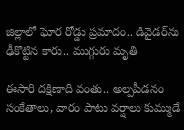జిల్లాలో ఘోర రోడ్డు ప్రమాదం.. డివైడర్‌ను ఢీకొట్టిన కారు.. ముగ్గురు మృతి

ఈసారి దక్షిణాది వంతు.. అల్పపీడనం సంకేతాలు, వారం పాటు వర్షాలు కుమ్ముడే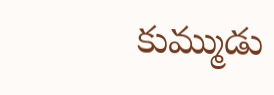కుమ్ముడు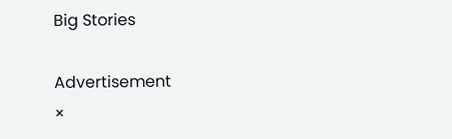Big Stories

Advertisement
×